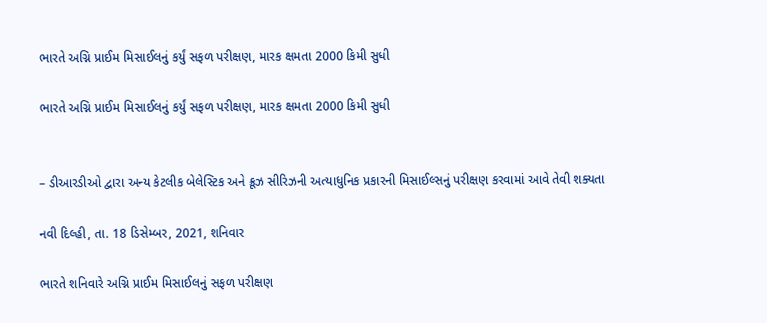ભારતે અગ્નિ પ્રાઈમ મિસાઈલનું કર્યું સફળ પરીક્ષણ, મારક ક્ષમતા 2000 કિમી સુધી

ભારતે અગ્નિ પ્રાઈમ મિસાઈલનું કર્યું સફળ પરીક્ષણ, મારક ક્ષમતા 2000 કિમી સુધી


– ડીઆરડીઓ દ્વારા અન્ય કેટલીક બેલેસ્ટિક અને ક્રૂઝ સીરિઝની અત્યાધુનિક પ્રકારની મિસાઈલ્સનું પરીક્ષણ કરવામાં આવે તેવી શક્યતા

નવી દિલ્હી, તા. 18 ડિસેમ્બર, 2021, શનિવાર

ભારતે શનિવારે અગ્નિ પ્રાઈમ મિસાઈલનું સફળ પરીક્ષણ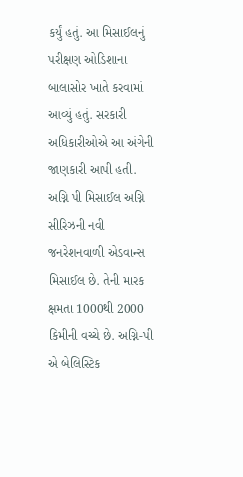કર્યું હતું. આ મિસાઈલનું પરીક્ષણ ઓડિશાના બાલાસોર ખાતે કરવામાં આવ્યું હતું. સરકારી અધિકારીઓએ આ અંગેની જાણકારી આપી હતી. અગ્નિ પી મિસાઈલ અગ્નિ સીરિઝની નવી જનરેશનવાળી એડવાન્સ મિસાઈલ છે. તેની મારક ક્ષમતા 1000થી 2000 કિમીની વચ્ચે છે. અગ્નિ-પી એ બેલિસ્ટિક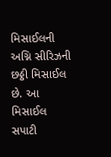મિસાઈલની અગ્નિ સીરિઝની છઠ્ઠી મિસાઈલ છે. આ મિસાઈલ સપાટી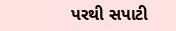પરથી સપાટી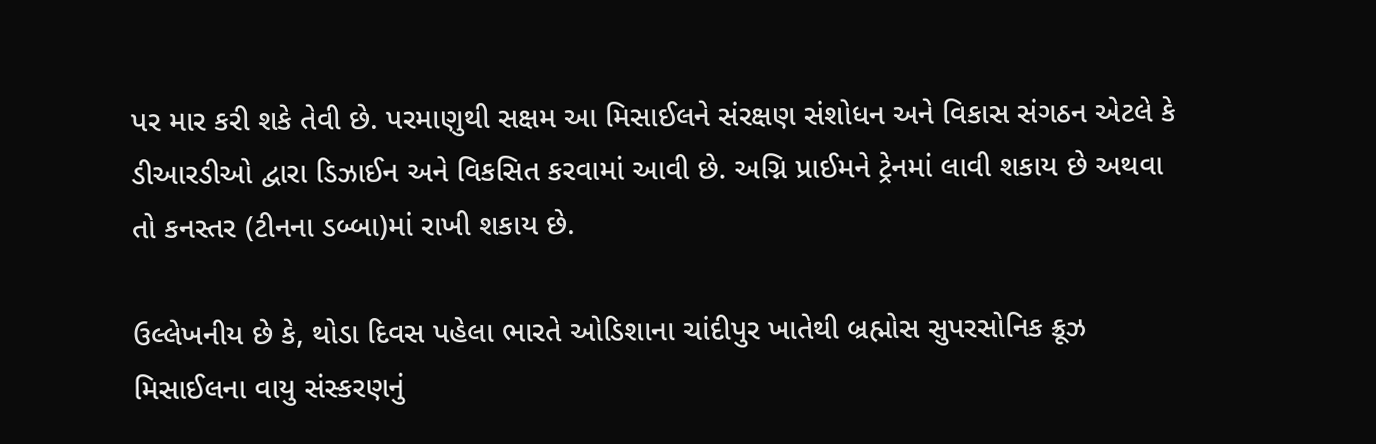પર માર કરી શકે તેવી છે. પરમાણુથી સક્ષમ આ મિસાઈલને સંરક્ષણ સંશોધન અને વિકાસ સંગઠન એટલે કે ડીઆરડીઓ દ્વારા ડિઝાઈન અને વિકસિત કરવામાં આવી છે. અગ્નિ પ્રાઈમને ટ્રેનમાં લાવી શકાય છે અથવા તો કનસ્તર (ટીનના ડબ્બા)માં રાખી શકાય છે.

ઉલ્લેખનીય છે કે, થોડા દિવસ પહેલા ભારતે ઓડિશાના ચાંદીપુર ખાતેથી બ્રહ્મોસ સુપરસોનિક ક્રૂઝ મિસાઈલના વાયુ સંસ્કરણનું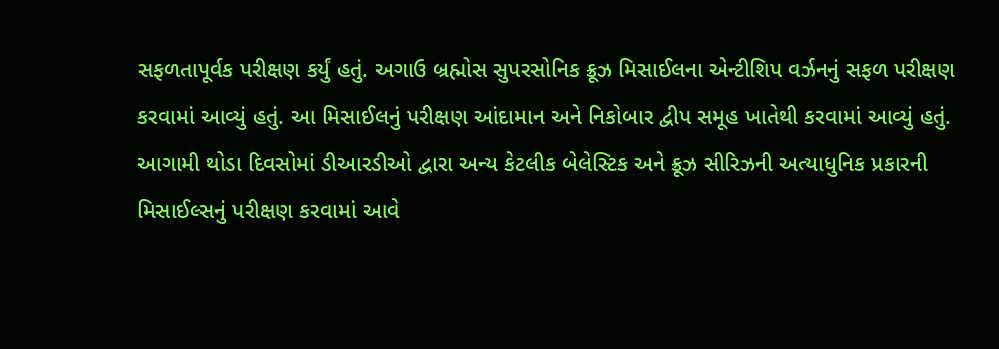સફળતાપૂર્વક પરીક્ષણ કર્યું હતું. અગાઉ બ્રહ્મોસ સુપરસોનિક ક્રૂઝ મિસાઈલના એન્ટીશિપ વર્ઝનનું સફળ પરીક્ષણ કરવામાં આવ્યું હતું. આ મિસાઈલનું પરીક્ષણ આંદામાન અને નિકોબાર દ્વીપ સમૂહ ખાતેથી કરવામાં આવ્યું હતું. આગામી થોડા દિવસોમાં ડીઆરડીઓ દ્વારા અન્ય કેટલીક બેલેસ્ટિક અને ક્રૂઝ સીરિઝની અત્યાધુનિક પ્રકારની મિસાઈલ્સનું પરીક્ષણ કરવામાં આવે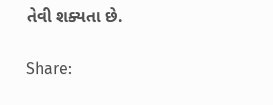તેવી શક્યતા છે.

Share: